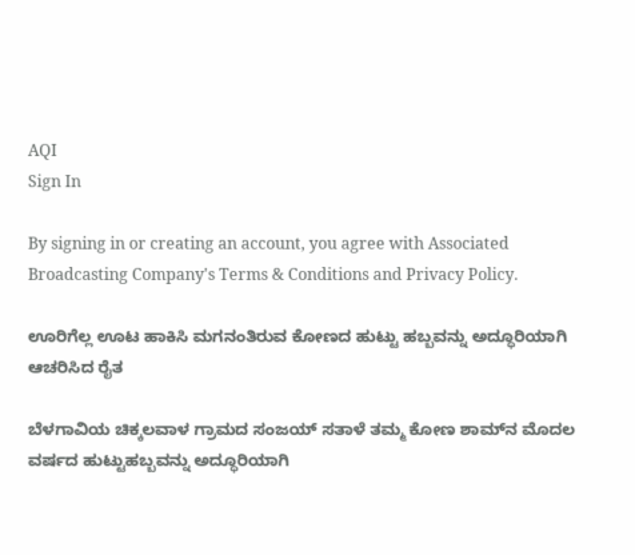AQI
Sign In

By signing in or creating an account, you agree with Associated Broadcasting Company's Terms & Conditions and Privacy Policy.

ಊರಿಗೆಲ್ಲ ಊಟ ಹಾಕಿಸಿ ಮಗನಂತಿರುವ ಕೋಣದ ಹುಟ್ಟು ಹಬ್ಬವನ್ನು ಅದ್ಧೂರಿಯಾಗಿ ಆಚರಿಸಿದ ರೈತ

ಬೆಳಗಾವಿಯ ಚಿಕ್ಕಲವಾಳ ಗ್ರಾಮದ ಸಂಜಯ್ ಸತಾಳೆ ತಮ್ಮ ಕೋಣ ಶಾಮ್‌ನ ಮೊದಲ ವರ್ಷದ ಹುಟ್ಟುಹಬ್ಬವನ್ನು ಅದ್ಧೂರಿಯಾಗಿ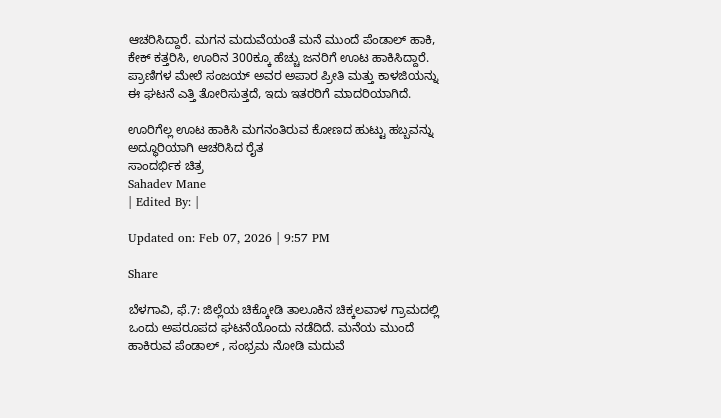ಆಚರಿಸಿದ್ದಾರೆ. ಮಗನ ಮದುವೆಯಂತೆ ಮನೆ ಮುಂದೆ ಪೆಂಡಾಲ್ ಹಾಕಿ, ಕೇಕ್ ಕತ್ತರಿಸಿ, ಊರಿನ 300ಕ್ಕೂ ಹೆಚ್ಚು ಜನರಿಗೆ ಊಟ ಹಾಕಿಸಿದ್ದಾರೆ. ಪ್ರಾಣಿಗಳ ಮೇಲೆ ಸಂಜಯ್ ಅವರ ಅಪಾರ ಪ್ರೀತಿ ಮತ್ತು ಕಾಳಜಿಯನ್ನು ಈ ಘಟನೆ ಎತ್ತಿ ತೋರಿಸುತ್ತದೆ, ಇದು ಇತರರಿಗೆ ಮಾದರಿಯಾಗಿದೆ.

ಊರಿಗೆಲ್ಲ ಊಟ ಹಾಕಿಸಿ ಮಗನಂತಿರುವ ಕೋಣದ ಹುಟ್ಟು ಹಬ್ಬವನ್ನು ಅದ್ಧೂರಿಯಾಗಿ ಆಚರಿಸಿದ ರೈತ
ಸಾಂದರ್ಭಿಕ ಚಿತ್ರ
Sahadev Mane
| Edited By: |

Updated on: Feb 07, 2026 | 9:57 PM

Share

ಬೆಳಗಾವಿ, ಫೆ.7: ಜಿಲ್ಲೆಯ ಚಿಕ್ಕೋಡಿ ತಾಲೂಕಿನ ಚಿಕ್ಕಲವಾಳ ಗ್ರಾಮದಲ್ಲಿ ಒಂದು ಅಪರೂಪದ ಘಟನೆಯೊಂದು ನಡೆದಿದೆ. ಮನೆಯ ಮುಂದೆ ಹಾಕಿರುವ ಪೆಂಡಾಲ್ , ಸಂಭ್ರಮ ನೋಡಿ ಮದುವೆ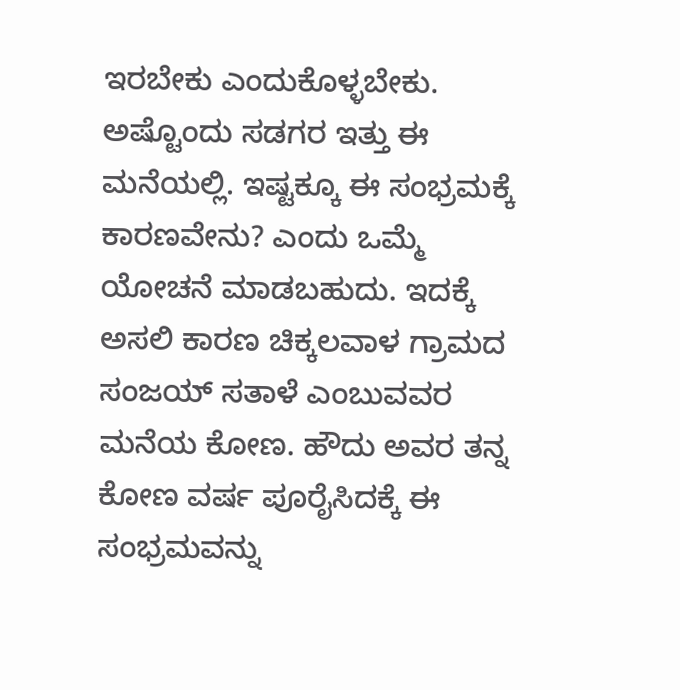ಇರಬೇಕು ಎಂದುಕೊಳ್ಳಬೇಕು. ಅಷ್ಟೊಂದು ಸಡಗರ ಇತ್ತು ಈ ಮನೆಯಲ್ಲಿ. ಇಷ್ಟಕ್ಕೂ ಈ ಸಂಭ್ರಮಕ್ಕೆ ಕಾರಣವೇನು? ಎಂದು ಒಮ್ಮೆ ಯೋಚನೆ ಮಾಡಬಹುದು. ಇದಕ್ಕೆ ಅಸಲಿ ಕಾರಣ ಚಿಕ್ಕಲವಾಳ ಗ್ರಾಮದ ಸಂಜಯ್ ಸತಾಳೆ ಎಂಬುವವರ ಮನೆಯ ಕೋಣ. ಹೌದು ಅವರ ತನ್ನ ಕೋಣ ವರ್ಷ ಪೂರೈಸಿದಕ್ಕೆ ಈ ಸಂಭ್ರಮವನ್ನು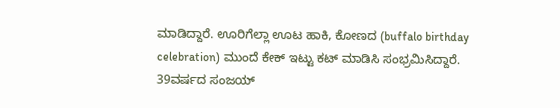ಮಾಡಿದ್ದಾರೆ. ಊರಿಗೆಲ್ಲಾ ಊಟ ಹಾಕಿ, ಕೋಣದ (buffalo birthday celebration) ಮುಂದೆ ಕೇಕ್ ಇಟ್ಟು ಕಟ್ ಮಾಡಿಸಿ ಸಂಭ್ರಮಿಸಿದ್ದಾರೆ. 39ವರ್ಷದ ಸಂಜಯ್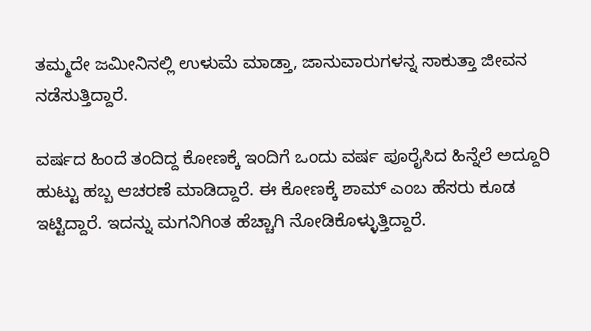ತಮ್ಮದೇ ಜಮೀನಿನಲ್ಲಿ ಉಳುಮೆ ಮಾಡ್ತಾ, ಜಾನುವಾರುಗಳನ್ನ ಸಾಕುತ್ತಾ ಜೀವನ ನಡೆಸುತ್ತಿದ್ದಾರೆ.

ವರ್ಷದ ಹಿಂದೆ ತಂದಿದ್ದ ಕೋಣಕ್ಕೆ ಇಂದಿಗೆ ಒಂದು ವರ್ಷ ಪೂರೈಸಿದ ಹಿನ್ನೆಲೆ ಅದ್ದೂರಿ ಹುಟ್ಟು ಹಬ್ಬ ಆಚರಣೆ ಮಾಡಿದ್ದಾರೆ. ಈ ಕೋಣಕ್ಕೆ ಶಾಮ್ ಎಂಬ ಹೆಸರು ಕೂಡ ಇಟ್ಟಿದ್ದಾರೆ. ಇದನ್ನು ಮಗನಿಗಿಂತ ಹೆಚ್ಚಾಗಿ ನೋಡಿಕೊಳ್ಳುತ್ತಿದ್ದಾರೆ.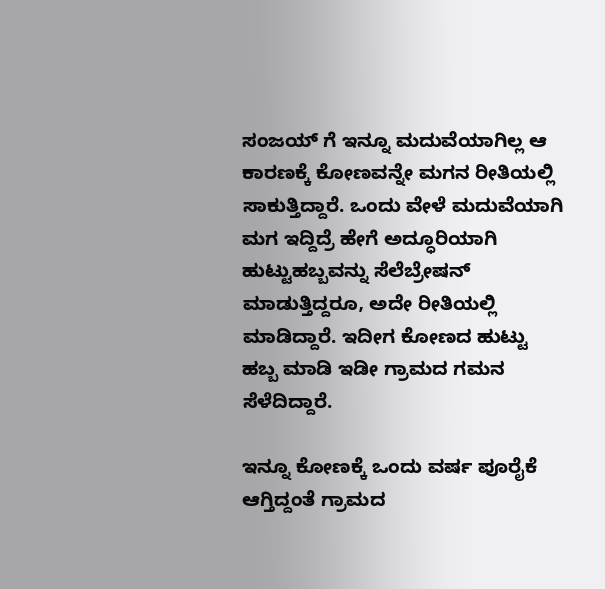ಸಂಜಯ್ ಗೆ ಇನ್ನೂ ಮದುವೆಯಾಗಿಲ್ಲ ಆ ಕಾರಣಕ್ಕೆ ಕೋಣವನ್ನೇ ಮಗನ ರೀತಿಯಲ್ಲಿ ಸಾಕುತ್ತಿದ್ದಾರೆ. ಒಂದು ವೇಳೆ ಮದುವೆಯಾಗಿ ಮಗ ಇದ್ದಿದ್ರೆ ಹೇಗೆ ಅದ್ಧೂರಿಯಾಗಿ ಹುಟ್ಟುಹಬ್ಬವನ್ನು ಸೆಲೆಬ್ರೇಷನ್ ಮಾಡುತ್ತಿದ್ದರೂ, ಅದೇ ರೀತಿಯಲ್ಲಿ ಮಾಡಿದ್ದಾರೆ. ಇದೀಗ ಕೋಣದ ಹುಟ್ಟು ಹಬ್ಬ ಮಾಡಿ ಇಡೀ ಗ್ರಾಮದ ಗಮನ ಸೆಳೆದಿದ್ದಾರೆ.

ಇನ್ನೂ ಕೋಣಕ್ಕೆ ಒಂದು ವರ್ಷ ಪೂರೈಕೆ ಆಗ್ತಿದ್ದಂತೆ ಗ್ರಾಮದ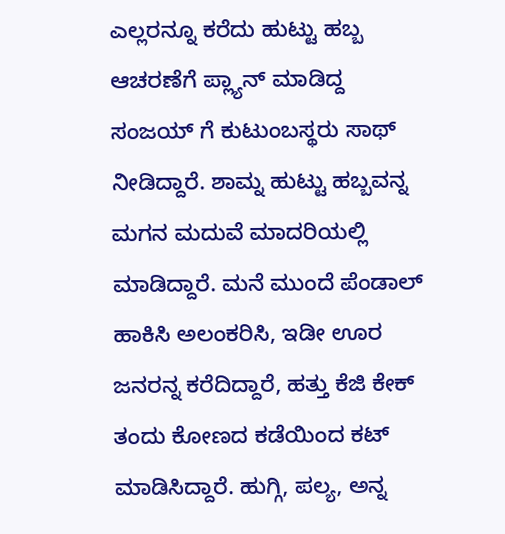ಎಲ್ಲರನ್ನೂ ಕರೆದು ಹುಟ್ಟು ಹಬ್ಬ ಆಚರಣೆಗೆ ಪ್ಲ್ಯಾನ್ ಮಾಡಿದ್ದ ಸಂಜಯ್ ಗೆ ಕುಟುಂಬಸ್ಥರು ಸಾಥ್ ನೀಡಿದ್ದಾರೆ. ಶಾಮ್ನ ಹುಟ್ಟು ಹಬ್ಬವನ್ನ ಮಗನ ಮದುವೆ ಮಾದರಿಯಲ್ಲಿ ಮಾಡಿದ್ದಾರೆ. ಮನೆ ಮುಂದೆ ಪೆಂಡಾಲ್ ಹಾಕಿಸಿ ಅಲಂಕರಿಸಿ, ಇಡೀ ಊರ ಜನರನ್ನ ಕರೆದಿದ್ದಾರೆ, ಹತ್ತು ಕೆಜಿ ಕೇಕ್ ತಂದು ಕೋಣದ ಕಡೆಯಿಂದ ಕಟ್ ಮಾಡಿಸಿದ್ದಾರೆ. ಹುಗ್ಗಿ, ಪಲ್ಯ, ಅನ್ನ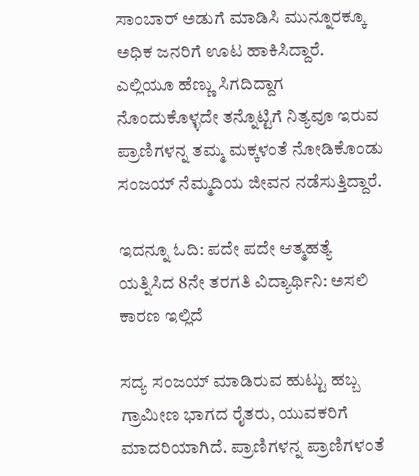ಸಾಂಬಾರ್ ಅಡುಗೆ ಮಾಡಿಸಿ ಮುನ್ನೂರಕ್ಕೂ ಅಧಿಕ ಜನರಿಗೆ ಊಟ ಹಾಕಿಸಿದ್ದಾರೆ. ಎಲ್ಲಿಯೂ ಹೆಣ್ಣು ಸಿಗದಿದ್ದಾಗ ನೊಂದುಕೊಳ್ಳದೇ ತನ್ನೊಟ್ಟಿಗೆ ನಿತ್ಯವೂ ಇರುವ ಪ್ರಾಣಿಗಳನ್ನ ತಮ್ಮ ಮಕ್ಕಳಂತೆ ನೋಡಿಕೊಂಡು ಸಂಜಯ್ ನೆಮ್ಮದಿಯ ಜೀವನ ನಡೆಸುತ್ತಿದ್ದಾರೆ.

ಇದನ್ನೂ ಓದಿ: ಪದೇ ಪದೇ ಆತ್ಮಹತ್ಯೆ ಯತ್ನಿಸಿದ 8ನೇ ತರಗತಿ ವಿದ್ಯಾರ್ಥಿನಿ: ಅಸಲಿ ಕಾರಣ ಇಲ್ಲಿದೆ

ಸದ್ಯ ಸಂಜಯ್ ಮಾಡಿರುವ ಹುಟ್ಟು ಹಬ್ಬ ಗ್ರಾಮೀಣ ಭಾಗದ ರೈತರು, ಯುವಕರಿಗೆ ಮಾದರಿಯಾಗಿದೆ. ಪ್ರಾಣಿಗಳನ್ನ ಪ್ರಾಣಿಗಳಂತೆ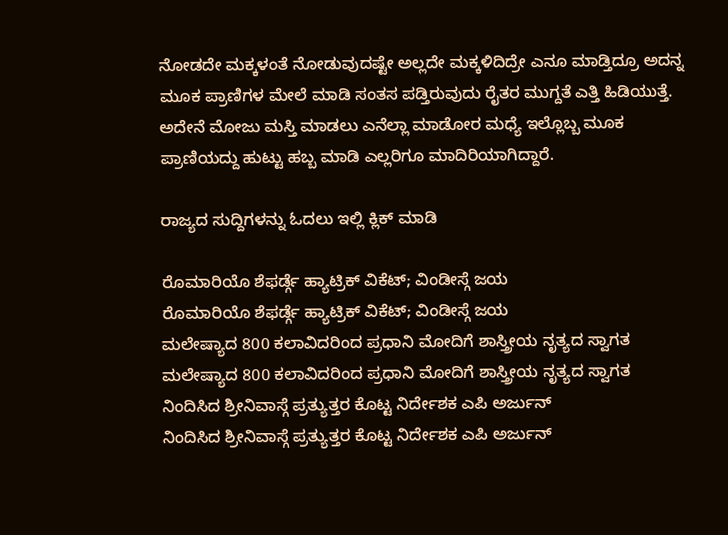ನೋಡದೇ ಮಕ್ಕಳಂತೆ ನೋಡುವುದಷ್ಟೇ ಅಲ್ಲದೇ ಮಕ್ಕಳಿದಿದ್ರೇ ಎನೂ ಮಾಡ್ತಿದ್ರೂ ಅದನ್ನ ಮೂಕ ಪ್ರಾಣಿಗಳ ಮೇಲೆ ಮಾಡಿ ಸಂತಸ ಪಡ್ತಿರುವುದು ರೈತರ ಮುಗ್ದತೆ ಎತ್ತಿ ಹಿಡಿಯುತ್ತೆ. ಅದೇನೆ ಮೋಜು ಮಸ್ತಿ ಮಾಡಲು ಎನೆಲ್ಲಾ ಮಾಡೋರ ಮಧ್ಯೆ ಇಲ್ಲೊಬ್ಬ ಮೂಕ ಪ್ರಾಣಿಯದ್ದು ಹುಟ್ಟು ಹಬ್ಬ ಮಾಡಿ ಎಲ್ಲರಿಗೂ ಮಾದಿರಿಯಾಗಿದ್ದಾರೆ.

ರಾಜ್ಯದ ಸುದ್ದಿಗಳನ್ನು ಓದಲು ಇಲ್ಲಿ ಕ್ಲಿಕ್ ಮಾಡಿ

ರೊಮಾರಿಯೊ ಶೆಫರ್ಡ್ಗೆ ಹ್ಯಾಟ್ರಿಕ್ ವಿಕೆಟ್; ವಿಂಡೀಸ್ಗೆ ಜಯ
ರೊಮಾರಿಯೊ ಶೆಫರ್ಡ್ಗೆ ಹ್ಯಾಟ್ರಿಕ್ ವಿಕೆಟ್; ವಿಂಡೀಸ್ಗೆ ಜಯ
ಮಲೇಷ್ಯಾದ 800 ಕಲಾವಿದರಿಂದ ಪ್ರಧಾನಿ ಮೋದಿಗೆ ಶಾಸ್ತ್ರೀಯ ನೃತ್ಯದ ಸ್ವಾಗತ
ಮಲೇಷ್ಯಾದ 800 ಕಲಾವಿದರಿಂದ ಪ್ರಧಾನಿ ಮೋದಿಗೆ ಶಾಸ್ತ್ರೀಯ ನೃತ್ಯದ ಸ್ವಾಗತ
ನಿಂದಿಸಿದ ಶ್ರೀನಿವಾಸ್ಗೆ ಪ್ರತ್ಯುತ್ತರ ಕೊಟ್ಟ ನಿರ್ದೇಶಕ ಎಪಿ ಅರ್ಜುನ್
ನಿಂದಿಸಿದ ಶ್ರೀನಿವಾಸ್ಗೆ ಪ್ರತ್ಯುತ್ತರ ಕೊಟ್ಟ ನಿರ್ದೇಶಕ ಎಪಿ ಅರ್ಜುನ್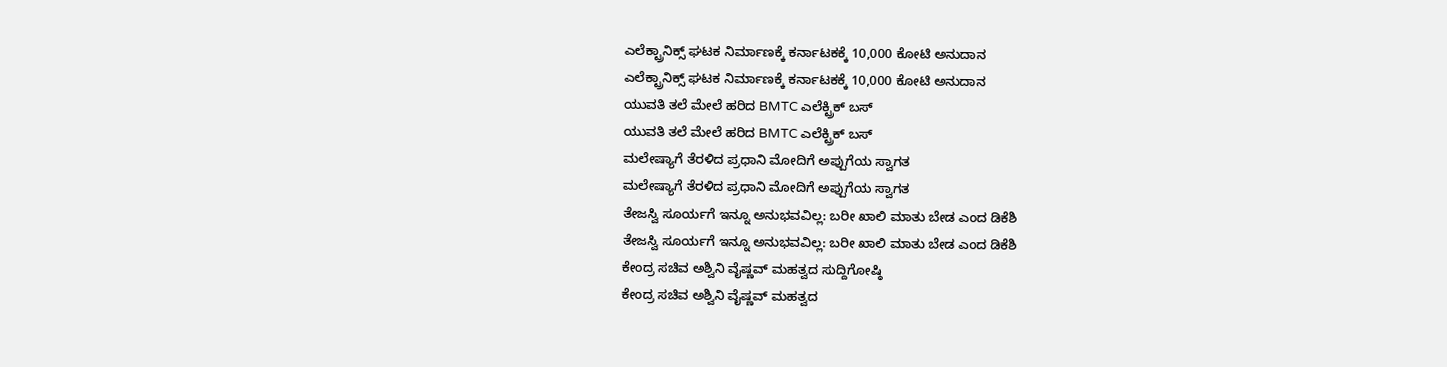ಎಲೆಕ್ಟ್ರಾನಿಕ್ಸ್ ಘಟಕ ನಿರ್ಮಾಣಕ್ಕೆ ಕರ್ನಾಟಕಕ್ಕೆ 10,000 ಕೋಟಿ ಅನುದಾನ
ಎಲೆಕ್ಟ್ರಾನಿಕ್ಸ್ ಘಟಕ ನಿರ್ಮಾಣಕ್ಕೆ ಕರ್ನಾಟಕಕ್ಕೆ 10,000 ಕೋಟಿ ಅನುದಾನ
ಯುವತಿ ತಲೆ ಮೇಲೆ ಹರಿದ BMTC ಎಲೆಕ್ಟ್ರಿಕ್ ಬಸ್
ಯುವತಿ ತಲೆ ಮೇಲೆ ಹರಿದ BMTC ಎಲೆಕ್ಟ್ರಿಕ್ ಬಸ್
ಮಲೇಷ್ಯಾಗೆ ತೆರಳಿದ ಪ್ರಧಾನಿ ಮೋದಿಗೆ ಅಪ್ಪುಗೆಯ ಸ್ವಾಗತ
ಮಲೇಷ್ಯಾಗೆ ತೆರಳಿದ ಪ್ರಧಾನಿ ಮೋದಿಗೆ ಅಪ್ಪುಗೆಯ ಸ್ವಾಗತ
ತೇಜಸ್ವಿ ಸೂರ್ಯಗೆ ಇನ್ನೂ ಅನುಭವವಿಲ್ಲ: ಬರೀ ಖಾಲಿ ಮಾತು ಬೇಡ ಎಂದ ಡಿಕೆಶಿ
ತೇಜಸ್ವಿ ಸೂರ್ಯಗೆ ಇನ್ನೂ ಅನುಭವವಿಲ್ಲ: ಬರೀ ಖಾಲಿ ಮಾತು ಬೇಡ ಎಂದ ಡಿಕೆಶಿ
ಕೇಂದ್ರ ಸಚಿವ ಅಶ್ವಿನಿ ವೈಷ್ಣವ್ ಮಹತ್ವದ ಸುದ್ದಿಗೋಷ್ಠಿ
ಕೇಂದ್ರ ಸಚಿವ ಅಶ್ವಿನಿ ವೈಷ್ಣವ್ ಮಹತ್ವದ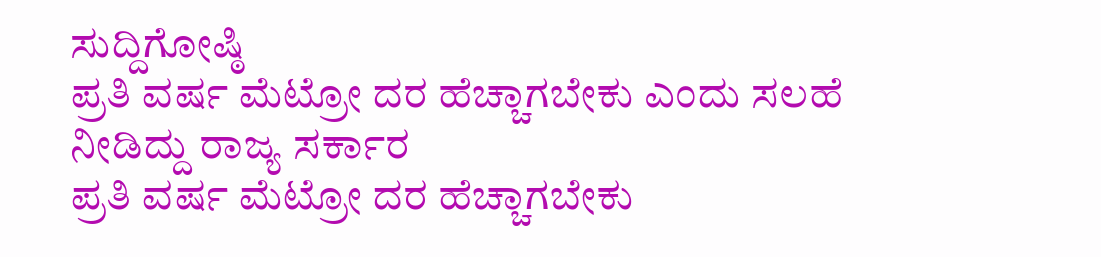ಸುದ್ದಿಗೋಷ್ಠಿ
ಪ್ರತಿ ವರ್ಷ ಮೆಟ್ರೋ ದರ ಹೆಚ್ಚಾಗಬೇಕು ಎಂದು ಸಲಹೆ ನೀಡಿದ್ದು ರಾಜ್ಯ ಸರ್ಕಾರ
ಪ್ರತಿ ವರ್ಷ ಮೆಟ್ರೋ ದರ ಹೆಚ್ಚಾಗಬೇಕು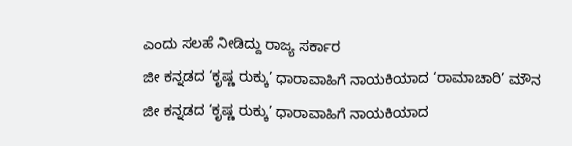ಎಂದು ಸಲಹೆ ನೀಡಿದ್ದು ರಾಜ್ಯ ಸರ್ಕಾರ
ಜೀ ಕನ್ನಡದ ‘ಕೃಷ್ಣ ರುಕ್ಕು’ ಧಾರಾವಾಹಿಗೆ ನಾಯಕಿಯಾದ ‘ರಾಮಾಚಾರಿ’ ಮೌನ
ಜೀ ಕನ್ನಡದ ‘ಕೃಷ್ಣ ರುಕ್ಕು’ ಧಾರಾವಾಹಿಗೆ ನಾಯಕಿಯಾದ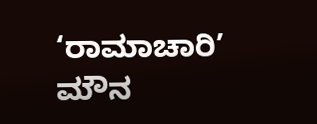‘ರಾಮಾಚಾರಿ’ ಮೌನ